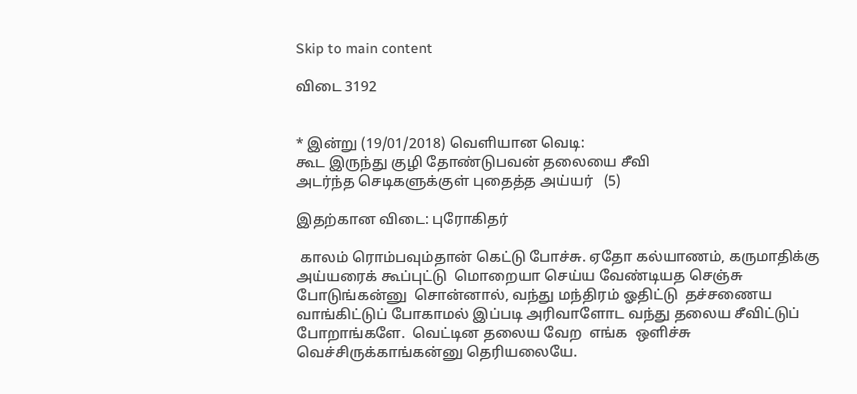Skip to main content

விடை 3192


* இன்று (19/01/2018) வெளியான வெடி:
கூட இருந்து குழி தோண்டுபவன் தலையை சீவி
அடர்ந்த செடிகளுக்குள் புதைத்த அய்யர்   (5)

இதற்கான விடை: புரோகிதர்

 காலம் ரொம்பவும்தான் கெட்டு போச்சு. ஏதோ கல்யாணம், கருமாதிக்கு அய்யரைக் கூப்புட்டு  மொறையா செய்ய வேண்டியத செஞ்சு போடுங்கன்னு  சொன்னால், வந்து மந்திரம் ஓதிட்டு  தச்சணைய வாங்கிட்டுப் போகாமல் இப்படி அரிவாளோட வந்து தலைய சீவிட்டுப் போறாங்களே.  வெட்டின தலைய வேற  எங்க  ஒளிச்சு வெச்சிருக்காங்கன்னு தெரியலையே.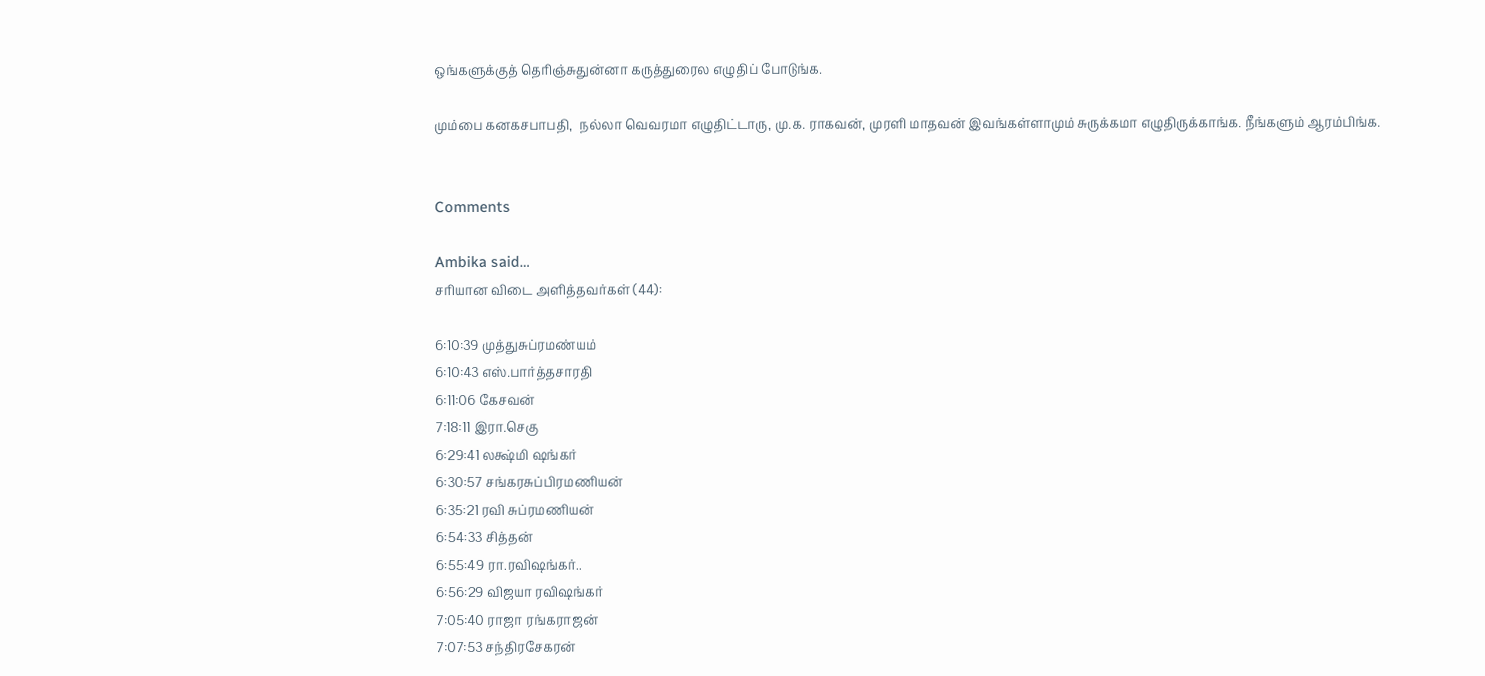ஒங்களுக்குத் தெரிஞ்சுதுன்னா கருத்துரைல எழுதிப் போடுங்க.

மும்பை கனகசபாபதி,  நல்லா வெவரமா எழுதிட்டாரு, மு.க. ராகவன், முரளி மாதவன் இவங்கள்ளாமும் சுருக்கமா எழுதிருக்காங்க. நீங்களும் ஆரம்பிங்க.


Comments

Ambika said…
சரியான‌ விடை அளித்தவர்கள் (44):

6:10:39 முத்துசுப்ரமண்யம்
6:10:43 எஸ்.பார்த்தசாரதி
6:11:06 கேசவன்
7:18:11 இரா.செகு
6:29:41 லக்ஷ்மி ஷங்கர்
6:30:57 சங்கரசுப்பிரமணியன்
6:35:21 ரவி சுப்ரமணியன்
6:54:33 சித்தன்
6:55:49 ரா.ரவிஷங்கர்..
6:56:29 விஜயா ரவிஷங்கர்
7:05:40 ராஜா ரங்கராஜன்
7:07:53 சந்திரசேகரன்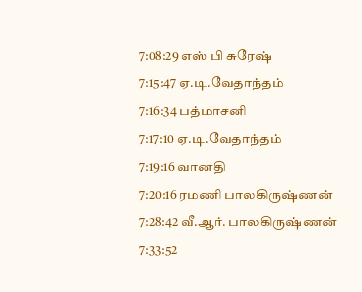7:08:29 எஸ் பி சுரேஷ்
7:15:47 ஏ.டி.வேதாந்தம்
7:16:34 பத்மாசனி
7:17:10 ஏ.டி.வேதாந்தம்
7:19:16 வானதி
7:20:16 ரமணி பாலகிருஷ்ணன்
7:28:42 வீ.ஆர். பாலகிருஷ்ணன்
7:33:52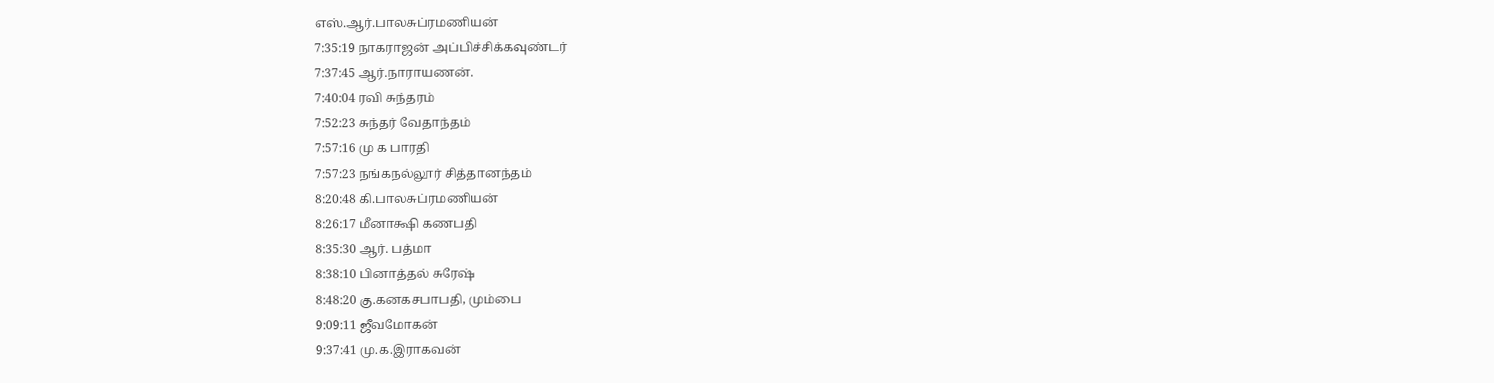எஸ்.ஆர்.பாலசுப்ரமணியன்
7:35:19 நாகராஜன் அப்பிச்சிக்கவுண்டர்
7:37:45 ஆர்.நாராயணன்.
7:40:04 ரவி சுந்தரம்
7:52:23 சுந்தர் வேதாந்தம்
7:57:16 மு க பாரதி
7:57:23 நங்கநல்லூர் சித்தானந்தம்
8:20:48 கி.பாலசுப்ரமணியன்
8:26:17 மீனாக்ஷி கணபதி
8:35:30 ஆர். பத்மா
8:38:10 பினாத்தல் சுரேஷ்
8:48:20 கு.கனகசபாபதி, மும்பை
9:09:11 ஜீவமோகன்
9:37:41 மு.க.இராகவன்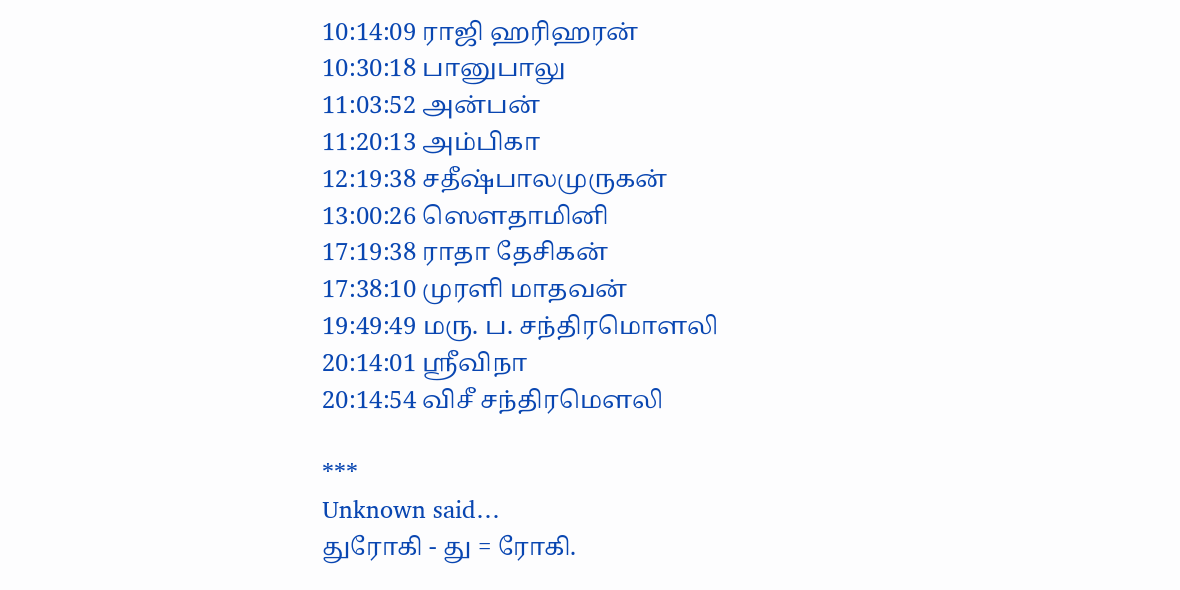10:14:09 ராஜி ஹரிஹரன்
10:30:18 பானுபாலு
11:03:52 அன்பன்
11:20:13 அம்பிகா
12:19:38 சதீஷ்பாலமுருகன்
13:00:26 ஸௌதாமினி
17:19:38 ராதா தேசிகன்
17:38:10 முரளி மாதவன்
19:49:49 மரு. ப. சந்திரமொளலி
20:14:01 ஶ்ரீவிநா
20:14:54 விசீ சந்திரமௌலி

***
Unknown said…
துரோகி - து = ரோகி.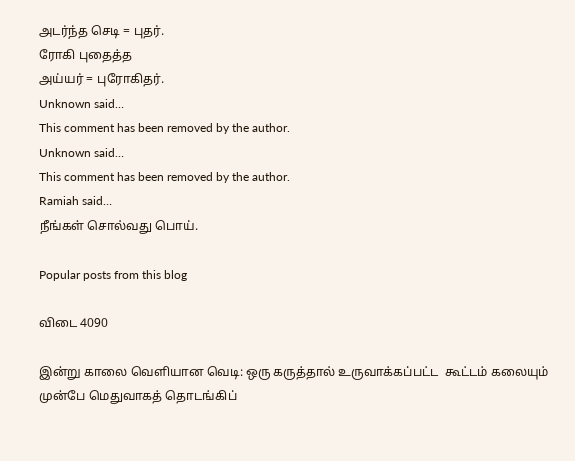அடர்ந்த செடி = புதர்.
ரோகி புதைத்த
அய்யர் = புரோகிதர்.
Unknown said…
This comment has been removed by the author.
Unknown said…
This comment has been removed by the author.
Ramiah said…
நீங்கள் சொல்வது பொய்.

Popular posts from this blog

விடை 4090

இன்று காலை வெளியான வெடி: ஒரு கருத்தால் உருவாக்கப்பட்ட  கூட்டம் கலையும் முன்பே மெதுவாகத் தொடங்கிப்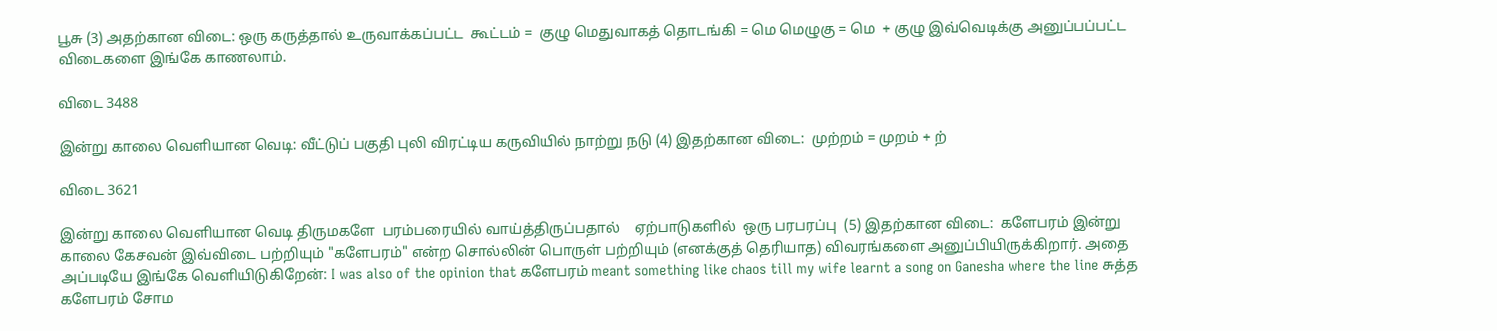பூசு (3) அதற்கான விடை: ஒரு கருத்தால் உருவாக்கப்பட்ட  கூட்டம் =  குழு மெதுவாகத் தொடங்கி = மெ மெழுகு = மெ  + குழு இவ்வெடிக்கு அனுப்பப்பட்ட விடைகளை இங்கே காணலாம்.

விடை 3488

இன்று காலை வெளியான வெடி: வீட்டுப் பகுதி புலி விரட்டிய கருவியில் நாற்று நடு (4) இதற்கான விடை:  முற்றம் = முறம் + ற்

விடை 3621

இன்று காலை வெளியான வெடி திருமகளே  பரம்பரையில் வாய்த்திருப்பதால்    ஏற்பாடுகளில்  ஒரு பரபரப்பு  (5) இதற்கான விடை:  களேபரம் இன்று காலை கேசவன் இவ்விடை பற்றியும் "களேபரம்" என்ற சொல்லின் பொருள் பற்றியும் (எனக்குத் தெரியாத) விவரங்களை அனுப்பியிருக்கிறார். அதை அப்படியே இங்கே வெளியிடுகிறேன்: I was also of the opinion that களேபரம் meant something like chaos till my wife learnt a song on Ganesha where the line சுத்த களேபரம் சோம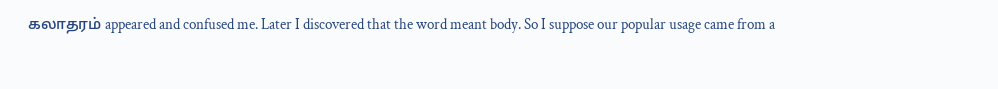கலாதரம் appeared and confused me. Later I discovered that the word meant body. So I suppose our popular usage came from a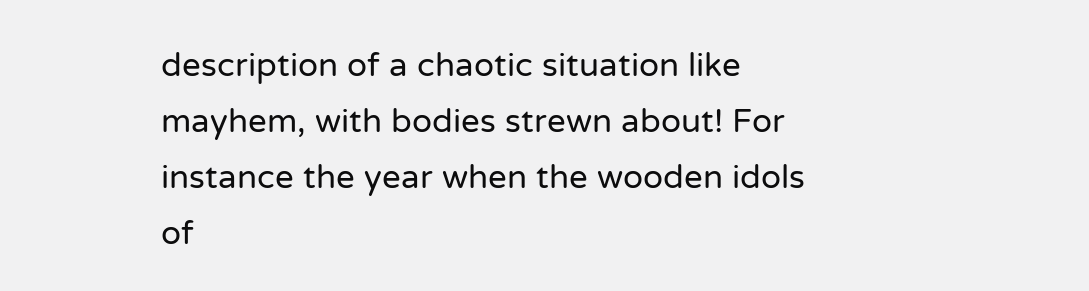description of a chaotic situation like mayhem, with bodies strewn about! For instance the year when the wooden idols of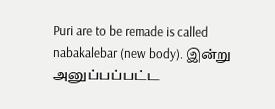Puri are to be remade is called nabakalebar (new body). இன்று அனுப்பப்பட்ட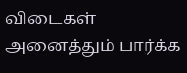விடைகள் அனைத்தும் பார்க்க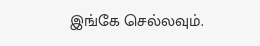இங்கே செல்லவும்.